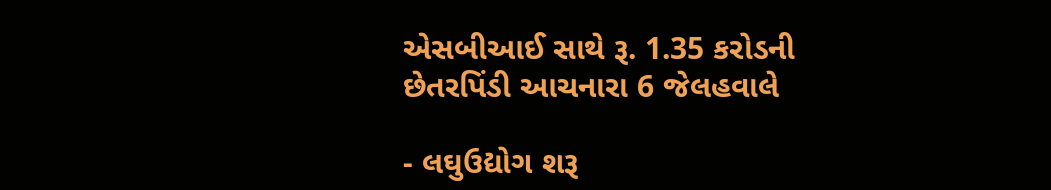એસબીઆઈ સાથે રૂ. 1.35 કરોડની છેતરપિંડી આચનારા 6 જેલહવાલે

- લઘુઉદ્યોગ શરૂ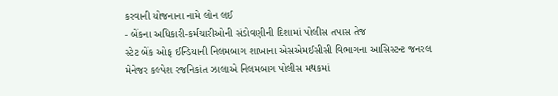કરવાની યોજનાના નામે લોન લઈ
- બેંકના અધિકારી-કર્મચારીઓની સંડોવણીની દિશામાં પોલીસ તપાસ તેજ
સ્ટેટ બેંક ઓફ ઈન્ડિયાની નિલમબાગ શાખાના એસએમઈસીસી વિભાગના આસિસ્ટન્ટ જનરલ મેનેજર કલ્પેશ રજનિકાંત ઝાલાએ નિલમબાગ પોલીસ મથકમાં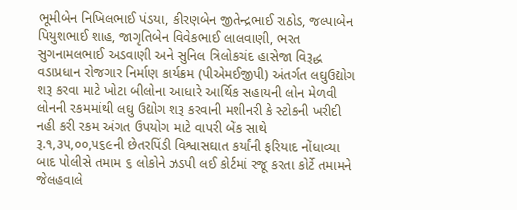ભૂમીબેન નિખિલભાઈ પંડયા, કીરણબેન જીતેન્દ્રભાઈ રાઠોડ, જલ્પાબેન પિયુશભાઈ શાહ, જાગૃતિબેન વિવેકભાઈ લાલવાણી, ભરત સુગનામલભાઈ અડવાણી અને સુનિલ ત્રિલોકચંદ હાસેજા વિરૂદ્ધ વડાપ્રધાન રોજગાર નિર્માણ કાર્યક્રમ (પીએમઈજીપી) અંતર્ગત લઘુઉદ્યોગ શરૂ કરવા માટે ખોટા બીલોના આધારે આર્થિક સહાયની લોન મેળવી લોનની રકમમાંથી લઘુ ઉદ્યોગ શરૂ કરવાની મશીનરી કે સ્ટોકની ખરીદી નહી કરી રકમ અંગત ઉપયોગ માટે વાપરી બેંક સાથે રૂ.૧,૩૫,૦૦,૫૬૯ની છેતરપિંડી વિશ્વાસઘાત કર્યાંની ફરિયાદ નોંધાવ્યા બાદ પોલીસે તમામ ૬ લોકોને ઝડપી લઈ કોર્ટમાં રજૂ કરતા કોર્ટે તમામને જેલહવાલે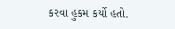કરવા હુકમ કર્યો હતો.